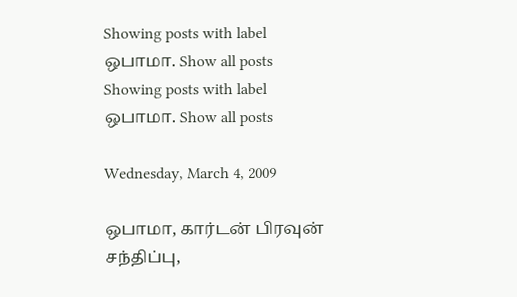Showing posts with label ஒபாமா. Show all posts
Showing posts with label ஒபாமா. Show all posts

Wednesday, March 4, 2009

ஒபாமா, கார்டன் பிரவுன் சந்திப்பு,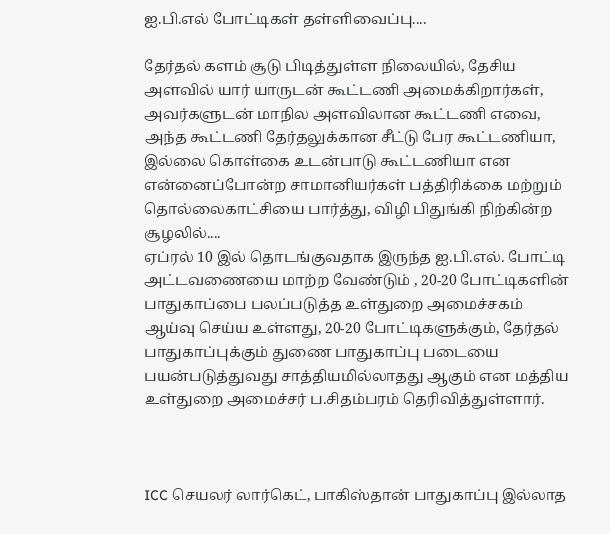ஐ.பி.எல் போட்டிகள் தள்ளிவைப்பு....

தேர்தல் களம் சூடு பிடித்துள்ள நிலையில், தேசிய அளவில் யார் யாருடன் கூட்டணி அமைக்கிறார்கள், அவர்களுடன் மாநில அளவிலான கூட்டணி எவை, அந்த கூட்டணி தேர்தலுக்கான சீட்டு பேர கூட்டணியா, இல்லை கொள்கை உடன்பாடு கூட்டணியா என என்னைப்போன்ற சாமானியர்கள் பத்திரிக்கை மற்றும் தொல்லைகாட்சியை பார்த்து, விழி பிதுங்கி நிற்கின்ற சூழலில்....
ஏப்ரல் 10 இல் தொடங்குவதாக இருந்த ஐ.பி.எல். போட்டி அட்டவணையை மாற்ற வேண்டும் , 20-20 போட்டிகளின் பாதுகாப்பை பலப்படுத்த உள்துறை அமைச்சகம் ஆய்வு செய்ய உள்ளது, 20-20 போட்டிகளுக்கும், தேர்தல் பாதுகாப்புக்கும் துணை பாதுகாப்பு படையை பயன்படுத்துவது சாத்தியமில்லாதது ஆகும் என மத்திய உள்துறை அமைச்சர் ப.சிதம்பரம் தெரிவித்துள்ளார்.



ICC செயலர் லார்கெட், பாகிஸ்தான் பாதுகாப்பு இல்லாத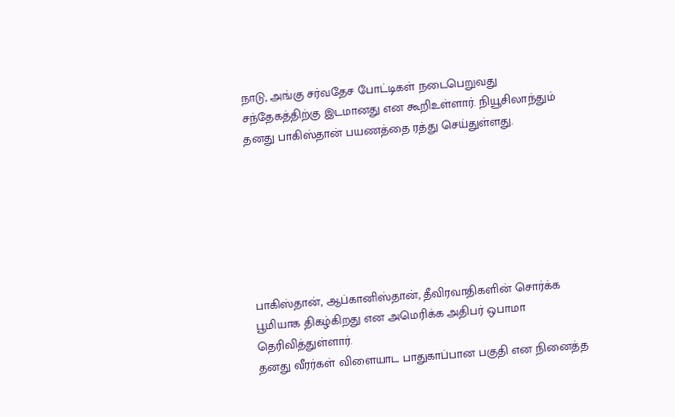நாடு, அங்கு சர்வதேச போட்டிகள் நடைபெறுவது சந்தேகத்திற்கு இடமானது என கூறிஉள்ளார். நியூசிலாந்தும் தனது பாகிஸ்தான் பயணத்தை ரத்து செய்துள்ளது.







பாகிஸ்தான், ஆப்கானிஸ்தான், தீவிரவாதிகளின் சொர்க்க பூமியாக திகழ்கிறது என அமெரிக்க அதிபர் ஒபாமா தெரிவித்துள்ளார்.
தனது வீரர்கள் விளையாட பாதுகாப்பான பகுதி என நினைத்த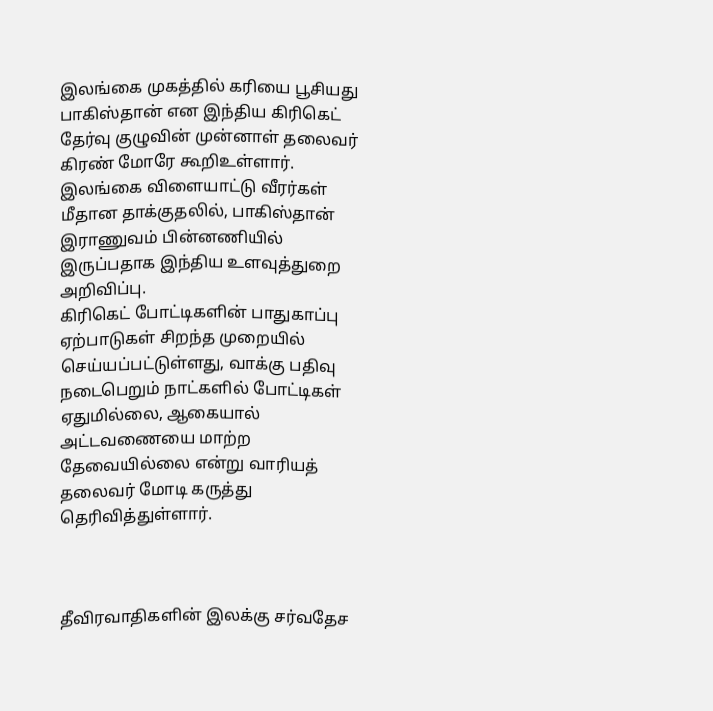இலங்கை முகத்தில் கரியை பூசியது பாகிஸ்தான் என இந்திய கிரிகெட் தேர்வு குழுவின் முன்னாள் தலைவர் கிரண் மோரே கூறிஉள்ளார்.
இலங்கை விளையாட்டு வீரர்கள் மீதான தாக்குதலில், பாகிஸ்தான் இராணுவம் பின்னணியில் இருப்பதாக இந்திய உளவுத்துறை அறிவிப்பு.
கிரிகெட் போட்டிகளின் பாதுகாப்பு ஏற்பாடுகள் சிறந்த முறையில் செய்யப்பட்டுள்ளது, வாக்கு பதிவு நடைபெறும் நாட்களில் போட்டிகள் ஏதுமில்லை, ஆகையால் அட்டவணையை மாற்ற தேவையில்லை என்று வாரியத் தலைவர் மோடி கருத்து தெரிவித்துள்ளார்.



தீவிரவாதிகளின் இலக்கு சர்வதேச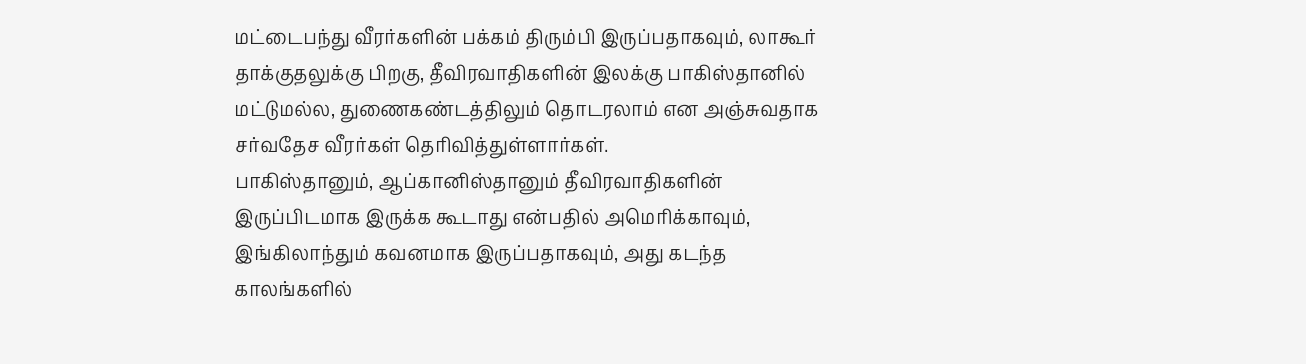மட்டைபந்து வீரர்களின் பக்கம் திரும்பி இருப்பதாகவும், லாகூர் தாக்குதலுக்கு பிறகு, தீவிரவாதிகளின் இலக்கு பாகிஸ்தானில் மட்டுமல்ல, துணைகண்டத்திலும் தொடரலாம் என அஞ்சுவதாக சர்வதேச வீரர்கள் தெரிவித்துள்ளார்கள்.
பாகிஸ்தானும், ஆப்கானிஸ்தானும் தீவிரவாதிகளின் இருப்பிடமாக இருக்க கூடாது என்பதில் அமெரிக்காவும், இங்கிலாந்தும் கவனமாக இருப்பதாகவும், அது கடந்த காலங்களில்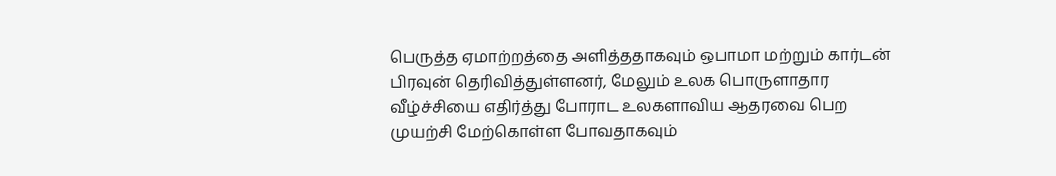பெருத்த ஏமாற்றத்தை அளித்ததாகவும் ஒபாமா மற்றும் கார்டன் பிரவுன் தெரிவித்துள்ளனர், மேலும் உலக பொருளாதார வீழ்ச்சியை எதிர்த்து போராட உலகளாவிய ஆதரவை பெற முயற்சி மேற்கொள்ள போவதாகவும்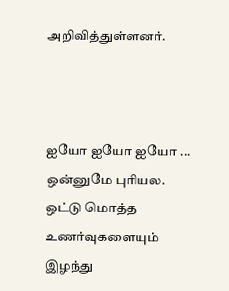அறிவித்துள்ளனர்.



ஐயோ ஐயோ ஐயோ ... ஒன்னுமே புரியல. ஒட்டு மொத்த உணர்வுகளையும் இழந்து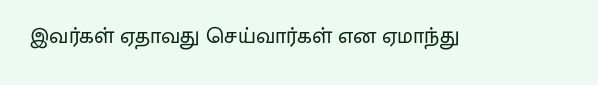இவர்கள் ஏதாவது செய்வார்கள் என ஏமாந்து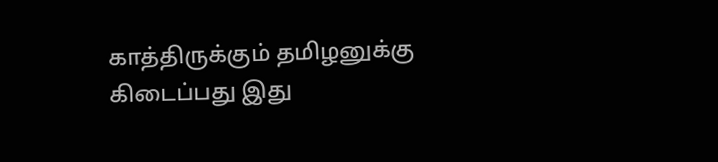காத்திருக்கும் தமிழனுக்கு கிடைப்பது இது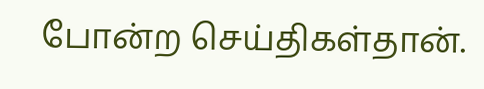போன்ற செய்திகள்தான்.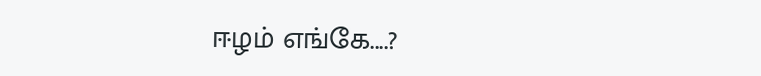ஈழம் எங்கே....?